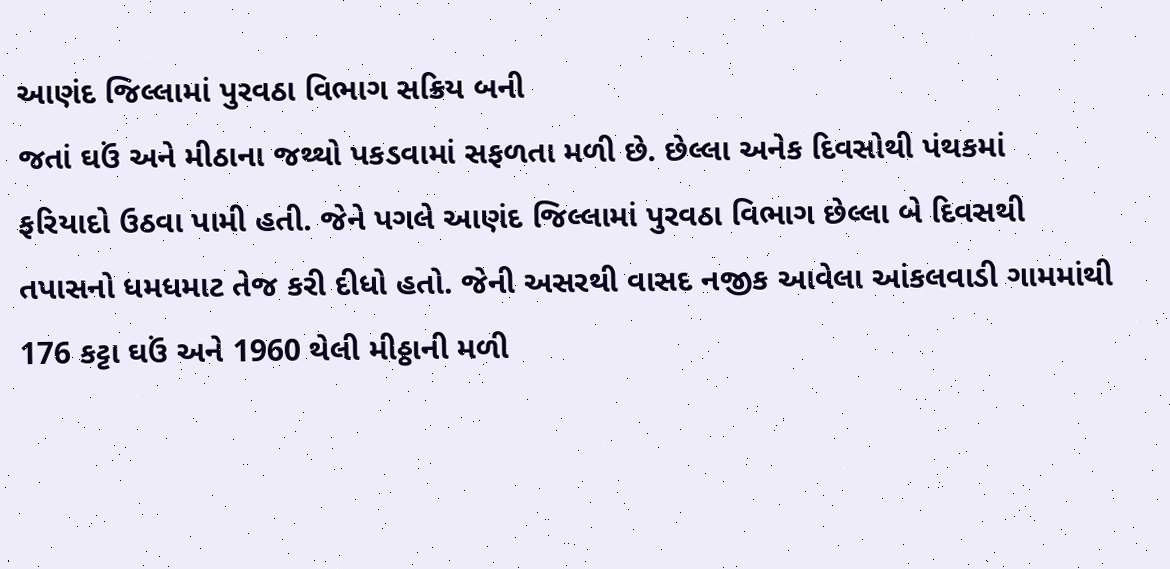આણંદ જિલ્લામાં પુરવઠા વિભાગ સક્રિય બની
જતાં ઘઉં અને મીઠાના જથ્થો પકડવામાં સફળતા મળી છે. છેલ્લા અનેક દિવસોથી પંથકમાં
ફરિયાદો ઉઠવા પામી હતી. જેને પગલે આણંદ જિલ્લામાં પુરવઠા વિભાગ છેલ્લા બે દિવસથી
તપાસનો ધમધમાટ તેજ કરી દીધો હતો. જેની અસરથી વાસદ નજીક આવેલા આંકલવાડી ગામમાંથી
176 કટ્ટા ઘઉં અને 1960 થેલી મીઠ્ઠાની મળી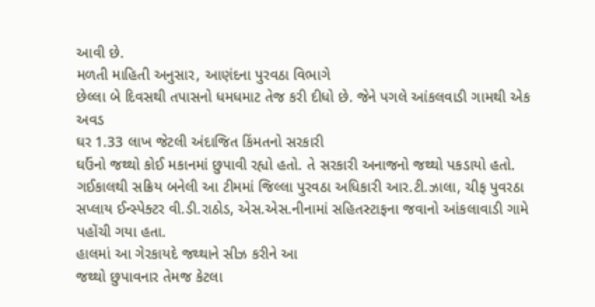આવી છે.
મળતી માહિતી અનુસાર, આણંદના પુરવઠા વિભાગે
છેલ્લા બે દિવસથી તપાસનો ધમધમાટ તેજ કરી દીધો છે. જેને પગલે આંકલવાડી ગામથી એક અવડ
ઘર 1.33 લાખ જેટલી અંદાજિત કિંમતનો સરકારી
ઘઉંનો જથ્થો કોઈ મકાનમાં છુપાવી રહ્યો હતો. તે સરકારી અનાજનો જથ્થો પકડાયો હતો.
ગઈકાલથી સક્રિય બનેલી આ ટીમમાં જિલ્લા પુરવઠા અધિકારી આર.ટી.ઝાલા, ચીફ પુવરઠા
સપ્લાય ઈન્સ્પેક્ટર વી.ડી.રાઠોડ, એસ.એસ.નીનામાં સહિતસ્ટાફના જવાનો આંકલાવાડી ગામે
પહોંચી ગયા હતા.
હાલમાં આ ગેરકાયદે જથ્થાને સીઝ કરીને આ
જથ્થો છુપાવનાર તેમજ કેટલા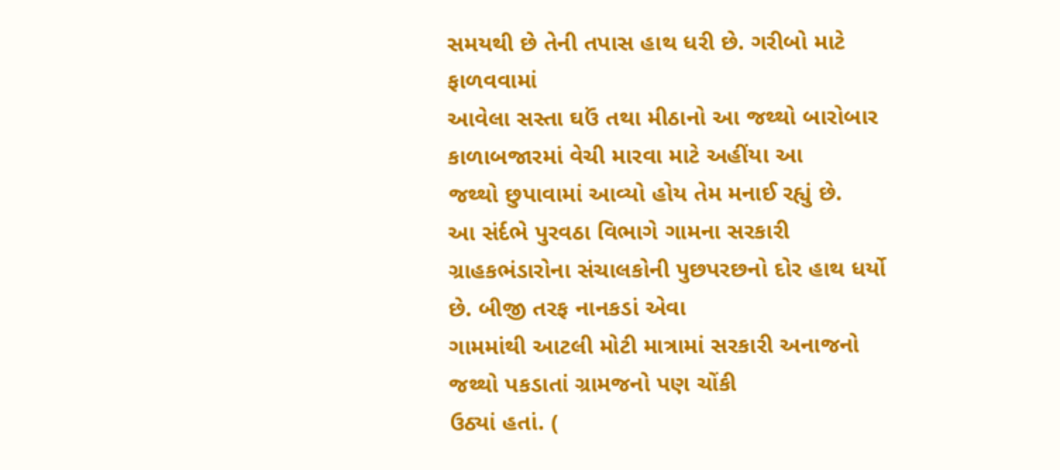સમયથી છે તેની તપાસ હાથ ધરી છે. ગરીબો માટે ફાળવવામાં
આવેલા સસ્તા ઘઉં તથા મીઠાનો આ જથ્થો બારોબાર કાળાબજારમાં વેચી મારવા માટે અહીંયા આ
જથ્થો છુપાવામાં આવ્યો હોય તેમ મનાઈ રહ્યું છે.
આ સંર્દભે પુરવઠા વિભાગે ગામના સરકારી
ગ્રાહકભંડારોના સંચાલકોની પુછપરછનો દોર હાથ ધર્યો છે. બીજી તરફ નાનકડાં એવા
ગામમાંથી આટલી મોટી માત્રામાં સરકારી અનાજનો જથ્થો પકડાતાં ગ્રામજનો પણ ચોંકી
ઉઠ્યાં હતાં. (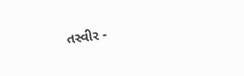તસ્વીર -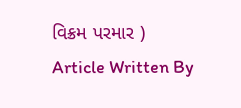વિક્રમ પરમાર )
Article Written By